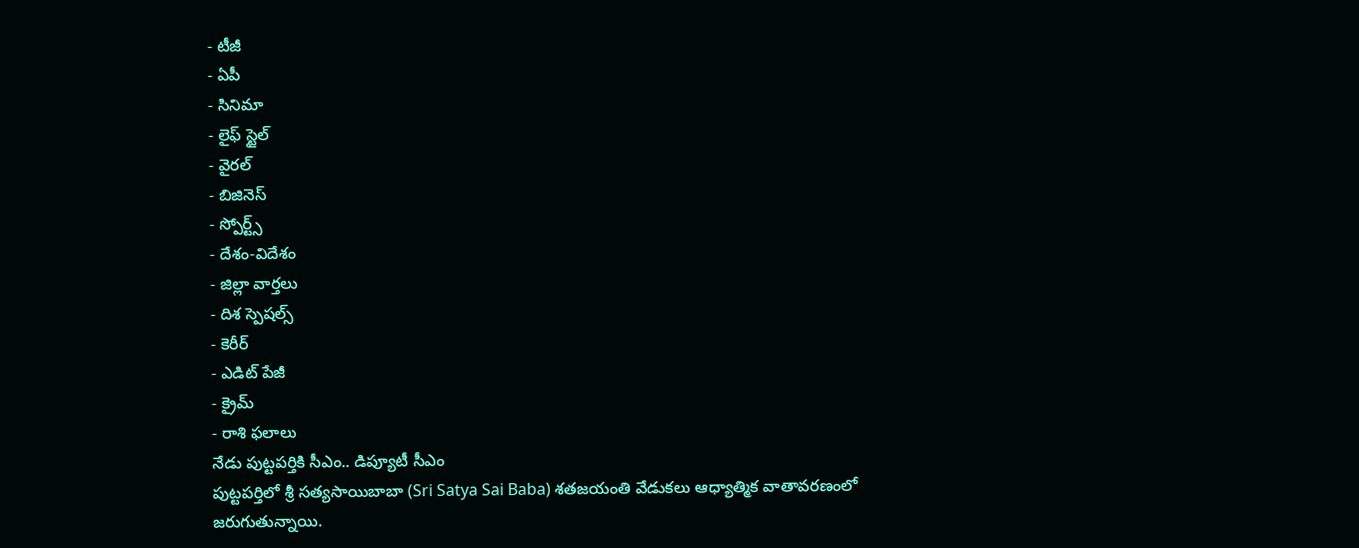- టీజీ
- ఏపీ
- సినిమా
- లైఫ్ స్టైల్
- వైరల్
- బిజినెస్
- స్పోర్ట్స్
- దేశం-విదేశం
- జిల్లా వార్తలు
- దిశ స్పెషల్స్
- కెరీర్
- ఎడిట్ పేజీ
- క్రైమ్
- రాశి ఫలాలు
నేడు పుట్టపర్తికి సీఎం.. డిప్యూటీ సీఎం
పుట్టపర్తిలో శ్రీ సత్యసాయిబాబా (Sri Satya Sai Baba) శతజయంతి వేడుకలు ఆధ్యాత్మిక వాతావరణంలో జరుగుతున్నాయి.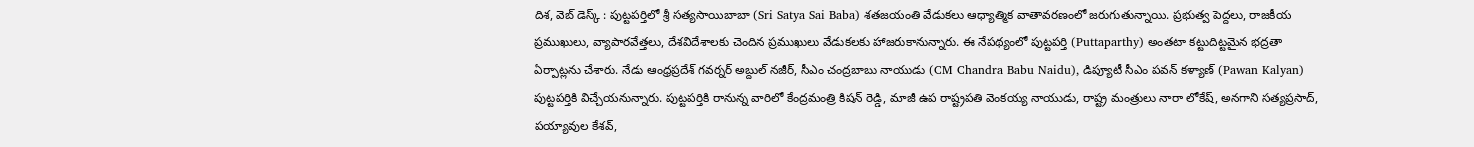దిశ, వెబ్ డెస్క్ : పుట్టపర్తిలో శ్రీ సత్యసాయిబాబా (Sri Satya Sai Baba) శతజయంతి వేడుకలు ఆధ్యాత్మిక వాతావరణంలో జరుగుతున్నాయి. ప్రభుత్వ పెద్దలు, రాజకీయ ప్రముఖులు, వ్యాపారవేత్తలు, దేశవిదేశాలకు చెందిన ప్రముఖులు వేడుకలకు హాజరుకానున్నారు. ఈ నేపథ్యంలో పుట్టపర్తి (Puttaparthy) అంతటా కట్టుదిట్టమైన భద్రతా ఏర్పాట్లను చేశారు. నేడు ఆంధ్రప్రదేశ్ గవర్నర్ అబ్దుల్ నజీర్, సీఎం చంద్రబాబు నాయుడు (CM Chandra Babu Naidu), డిప్యూటీ సీఎం పవన్ కళ్యాణ్ (Pawan Kalyan) పుట్టపర్తికి విచ్చేయనున్నారు. పుట్టపర్తికి రానున్న వారిలో కేంద్రమంత్రి కిషన్ రెడ్డి, మాజీ ఉప రాష్ట్రపతి వెంకయ్య నాయుడు, రాష్ట్ర మంత్రులు నారా లోకేష్, అనగాని సత్యప్రసాద్, పయ్యావుల కేశవ్,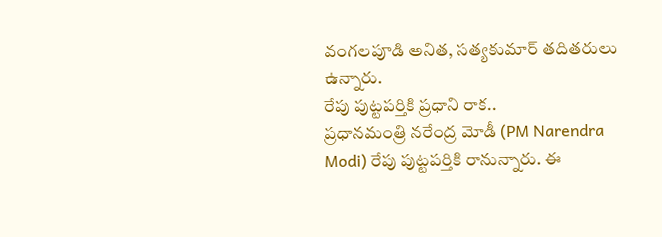వంగలపూడి అనిత, సత్యకుమార్ తదితరులు ఉన్నారు.
రేపు పుట్టపర్తికి ప్రధాని రాక..
ప్రధానమంత్రి నరేంద్ర మోడీ (PM Narendra Modi) రేపు పుట్టపర్తికి రానున్నారు. ఈ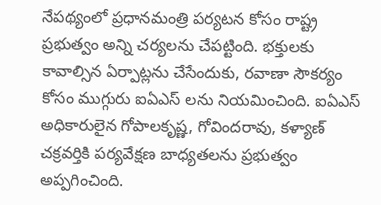నేపథ్యంలో ప్రధానమంత్రి పర్యటన కోసం రాష్ట్ర ప్రభుత్వం అన్ని చర్యలను చేపట్టింది. భక్తులకు కావాల్సిన ఏర్పాట్లను చేసేందుకు, రవాణా సౌకర్యం కోసం ముగ్గురు ఐఏఎస్ లను నియమించింది. ఐఏఎస్ అధికారులైన గోపాలకృష్ణ, గోవిందరావు, కళ్యాణ్ చక్రవర్తికి పర్యవేక్షణ బాధ్యతలను ప్రభుత్వం అప్పగించింది.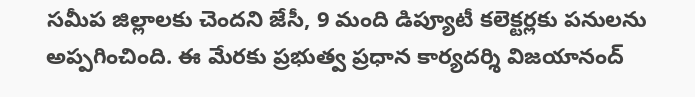సమీప జిల్లాలకు చెందని జేసీ, 9 మంది డిప్యూటీ కలెక్టర్లకు పనులను అప్పగించింది. ఈ మేరకు ప్రభుత్వ ప్రధాన కార్యదర్శి విజయానంద్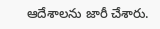ఆదేశాలను జారీ చేశారు.